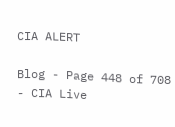CIA ALERT

Blog - Page 448 of 708 - CIA Live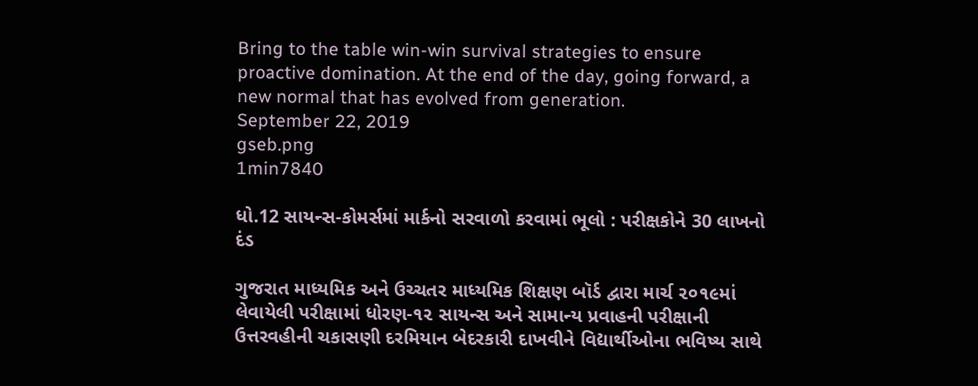Bring to the table win-win survival strategies to ensure proactive domination. At the end of the day, going forward, a new normal that has evolved from generation.
September 22, 2019
gseb.png
1min7840

ધો.12 સાયન્સ-કોમર્સમાં માર્કનો સરવાળો કરવામાં ભૂલો : પરીક્ષકોને 30 લાખનો દંડ

ગુજરાત માધ્યમિક અને ઉચ્ચતર માધ્યમિક શિક્ષણ બૉર્ડ દ્વારા માર્ચ ૨૦૧૯માં લેવાયેલી પરીક્ષામાં ધોરણ-૧૨ સાયન્સ અને સામાન્ય પ્રવાહની પરીક્ષાની ઉત્તરવહીની ચકાસણી દરમિયાન બેદરકારી દાખવીને વિદ્યાર્થીઓના ભવિષ્ય સાથે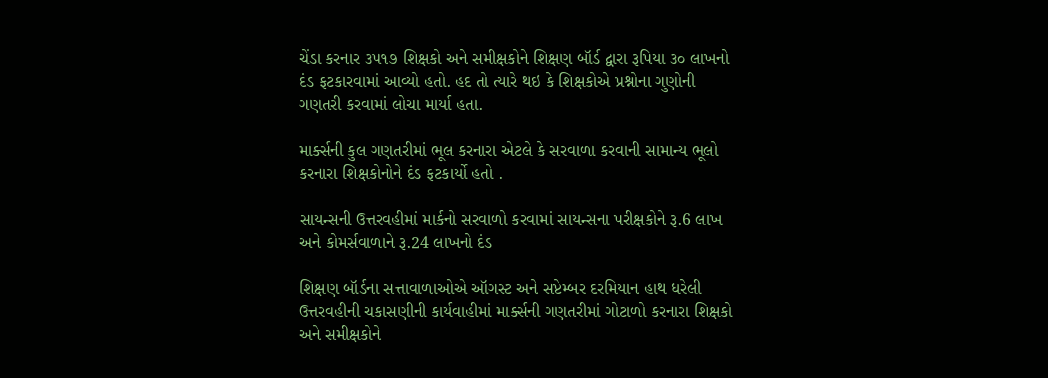ચેંડા કરનાર ૩૫૧૭ શિક્ષકો અને સમીક્ષકોને શિક્ષણ બૉર્ડ દ્વારા રૂપિયા ૩૦ લાખનો દંડ ફટકારવામાં આવ્યો હતો. હદ તો ત્યારે થઇ કે શિક્ષકોએ પ્રશ્નોના ગુણોની ગણતરી કરવામાં લોચા માર્યા હતા.

માર્ક્સની કુલ ગણતરીમાં ભૂલ કરનારા એટલે કે સરવાળા કરવાની સામાન્ય ભૂલો કરનારા શિક્ષકોનોને દંડ ફટકાર્યો હતો .

સાયન્સની ઉત્તરવહીમાં માર્કનો સરવાળો કરવામાં સાયન્સના પરીક્ષકોને રૂ.6 લાખ અને કોમર્સવાળાને રૂ.24 લાખનો દંડ

શિક્ષણ બૉર્ડના સત્તાવાળાઓએ ઑગસ્ટ અને સપ્ટેમ્બર દરમિયાન હાથ ધરેલી ઉત્તરવહીની ચકાસણીની કાર્યવાહીમાં માર્ક્સની ગણતરીમાં ગોટાળો કરનારા શિક્ષકો અને સમીક્ષકોને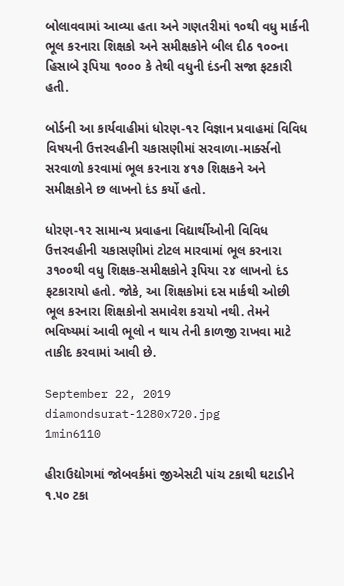બોલાવવામાં આવ્યા હતા અને ગણતરીમાં ૧૦થી વધુ માર્કની ભૂલ કરનારા શિક્ષકો અને સમીક્ષકોને બીલ દીઠ ૧૦૦ના હિસાબે રૂપિયા ૧૦૦૦ કે તેથી વધુની દંડની સજા ફટકારી હતી.

બોર્ડની આ કાર્યવાહીમાં ધોરણ-૧૨ વિજ્ઞાન પ્રવાહમાં વિવિધ વિષયની ઉત્તરવહીની ચકાસણીમાં સરવાળા-માર્ક્સનો સરવાળો કરવામાં ભૂલ કરનારા ૪૧૭ શિક્ષકને અને સમીક્ષકોને છ લાખનો દંડ કર્યો હતો.

ધોરણ-૧૨ સામાન્ય પ્રવાહના વિદ્યાર્થીઓની વિવિધ ઉત્તરવહીની ચકાસણીમાં ટોટલ મારવામાં ભૂલ કરનારા ૩૧૦૦થી વધુ શિક્ષક-સમીક્ષકોને રૂપિયા ૨૪ લાખનો દંડ ફટકારાયો હતો. જોકે, આ શિક્ષકોમાં દસ માર્કથી ઓછી ભૂલ કરનારા શિક્ષકોનો સમાવેશ કરાયો નથી. તેમને ભવિષ્યમાં આવી ભૂલો ન થાય તેની કાળજી રાખવા માટે તાકીદ કરવામાં આવી છે.

September 22, 2019
diamondsurat-1280x720.jpg
1min6110

હીરાઉદ્યોગમાં જોબવર્કમાં જીએસટી પાંચ ટકાથી ઘટાડીને ૧.૫૦ ટકા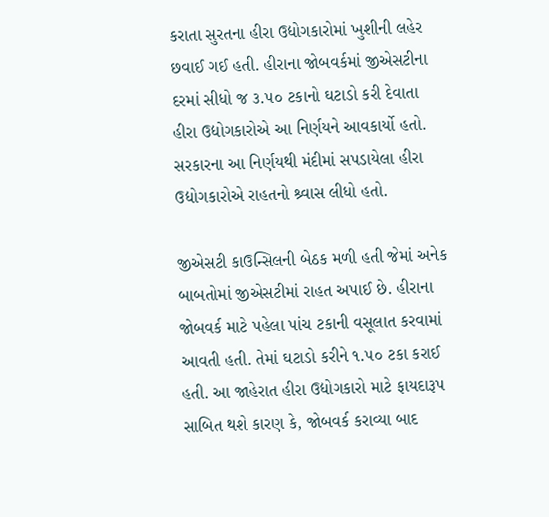કરાતા સુરતના હીરા ઉદ્યોગકારોમાં ખુશીની લહેર છવાઈ ગઈ હતી. હીરાના જોબવર્કમાં જીએસટીના દરમાં સીધો જ ૩.૫૦ ટકાનો ઘટાડો કરી દેવાતા હીરા ઉદ્યોગકારોએ આ નિર્ણયને આવકાર્યો હતો. સરકારના આ નિર્ણયથી મંદીમાં સપડાયેલા હીરા ઉદ્યોગકારોએ રાહતનો શ્ર્વાસ લીધો હતો.

જીએસટી કાઉન્સિલની બેઠક મળી હતી જેમાં અનેક બાબતોમાં જીએસટીમાં રાહત અપાઈ છે. હીરાના જોબવર્ક માટે પહેલા પાંચ ટકાની વસૂલાત કરવામાં આવતી હતી. તેમાં ઘટાડો કરીને ૧.૫૦ ટકા કરાઈ હતી. આ જાહેરાત હીરા ઉદ્યોગકારો માટે ફાયદારૂપ સાબિત થશે કારણ કે, જોબવર્ક કરાવ્યા બાદ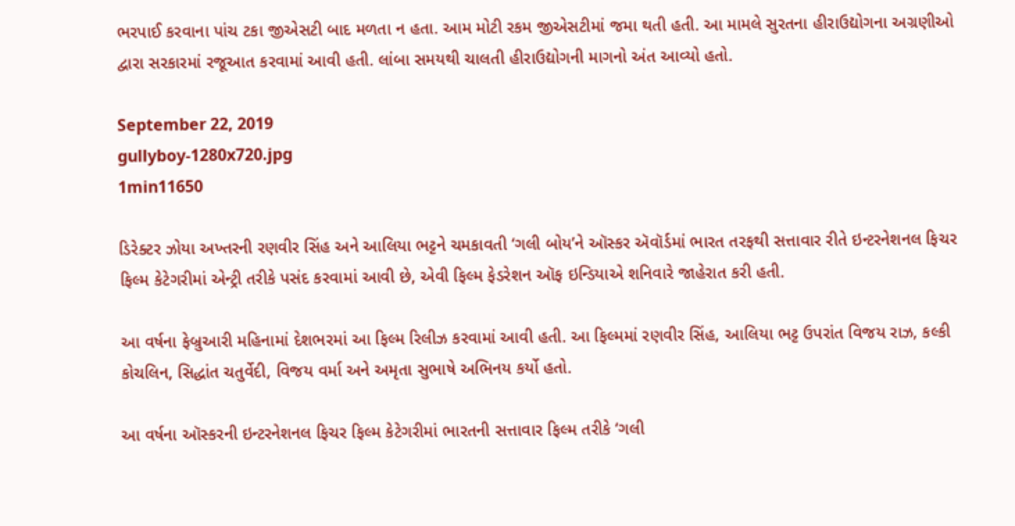ભરપાઈ કરવાના પાંચ ટકા જીએસટી બાદ મળતા ન હતા. આમ મોટી રકમ જીએસટીમાં જમા થતી હતી. આ મામલે સુરતના હીરાઉદ્યોગના અગ્રણીઓ દ્વારા સરકારમાં રજૂઆત કરવામાં આવી હતી. લાંબા સમયથી ચાલતી હીરાઉદ્યોગની માગનો અંત આવ્યો હતો.

September 22, 2019
gullyboy-1280x720.jpg
1min11650

ડિરેક્ટર ઝોયા અખ્તરની રણવીર સિંહ અને આલિયા ભટ્ટને ચમકાવતી ‘ગલી બોય’ને ઑસ્કર ઍવૉર્ડમાં ભારત તરફથી સત્તાવાર રીતે ઇન્ટરનેશનલ ફિચર ફિલ્મ કેટેગરીમાં એન્ટ્રી તરીકે પસંદ કરવામાં આવી છે, એવી ફિલ્મ ફેડરેશન ઑફ ઇન્ડિયાએ શનિવારે જાહેરાત કરી હતી.

આ વર્ષના ફેબ્રુઆરી મહિનામાં દેશભરમાં આ ફિલ્મ રિલીઝ કરવામાં આવી હતી. આ ફિલ્મમાં રણવીર સિંહ, આલિયા ભટ્ટ ઉપરાંત વિજય રાઝ, કલ્કી કોચલિન, સિદ્ધાંત ચતુર્વેદી, વિજય વર્મા અને અમૃતા સુભાષે અભિનય કર્યો હતો.

આ વર્ષના ઑસ્કરની ઇન્ટરનેશનલ ફિચર ફિલ્મ કેટેગરીમાં ભારતની સત્તાવાર ફિલ્મ તરીકે ‘ગલી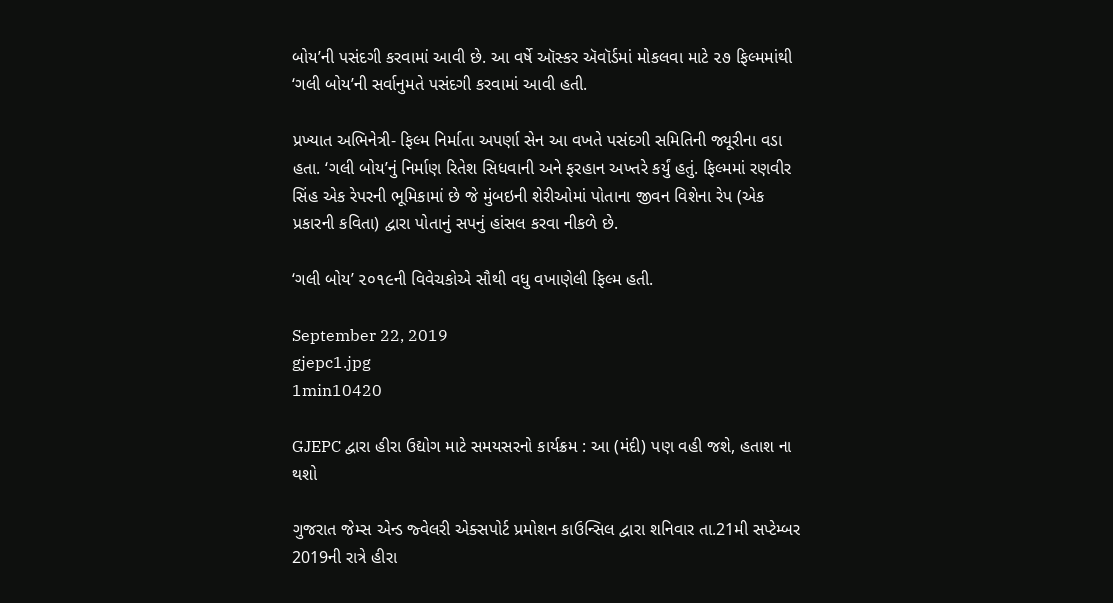બોય’ની પસંદગી કરવામાં આવી છે. આ વર્ષે ઑસ્કર ઍવૉર્ડમાં મોકલવા માટે ૨૭ ફિલ્મમાંથી ‘ગલી બોય’ની સર્વાનુમતે પસંદગી કરવામાં આવી હતી.

પ્રખ્યાત અભિનેત્રી- ફિલ્મ નિર્માતા અપર્ણા સેન આ વખતે પસંદગી સમિતિની જ્યૂરીના વડા હતા. ‘ગલી બોય’નું નિર્માણ રિતેશ સિધવાની અને ફરહાન અખ્તરે કર્યું હતું. ફિલ્મમાં રણવીર સિંહ એક રેપરની ભૂમિકામાં છે જે મુંબઇની શેરીઓમાં પોતાના જીવન વિશેના રેપ (એક પ્રકારની કવિતા) દ્વારા પોતાનું સપનું હાંસલ કરવા નીકળે છે.

‘ગલી બોય’ ૨૦૧૯ની વિવેચકોએ સૌથી વધુ વખાણેલી ફિલ્મ હતી.

September 22, 2019
gjepc1.jpg
1min10420

GJEPC દ્વારા હીરા ઉદ્યોગ માટે સમયસરનો કાર્યક્રમ : આ (મંદી) પણ વહી જશે, હતાશ ના થશો

ગુજરાત જેમ્સ એન્ડ જ્વેલરી એક્સપોર્ટ પ્રમોશન કાઉન્સિલ દ્વારા શનિવાર તા.21મી સપ્ટેમ્બર 2019ની રાત્રે હીરા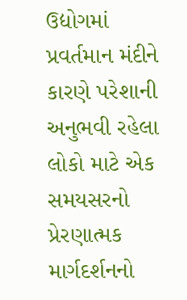ઉદ્યોગમાં પ્રવર્તમાન મંદીને કારણે પરેશાની અનુભવી રહેલા લોકો માટે એક સમયસરનો પ્રેરણાત્મક માર્ગદર્શનનો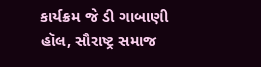કાર્યક્રમ જે ડી ગાબાણી હૉલ, સૌરાષ્ટ્ર સમાજ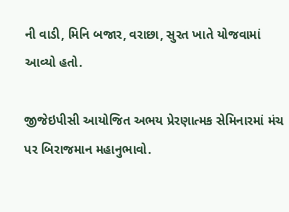ની વાડી, મિનિ બજાર, વરાછા, સુરત ખાતે યોજવામાં આવ્યો હતો.

જીજેઇપીસી આયોજિત અભય પ્રેરણાત્મક સેમિનારમાં મંચ પર બિરાજમાન મહાનુભાવો.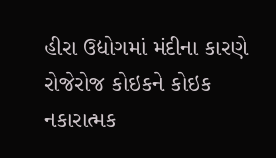હીરા ઉદ્યોગમાં મંદીના કારણે રોજેરોજ કોઇકને કોઇક નકારાત્મક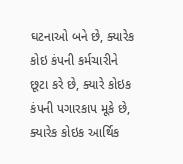ઘટનાઓ બને છે, ક્યારેક કોઇ કંપની કર્મચારીને છૂટા કરે છે, ક્યારે કોઇક કંપની પગારકાપ મૂકે છે, ક્યારેક કોઇક આર્થિક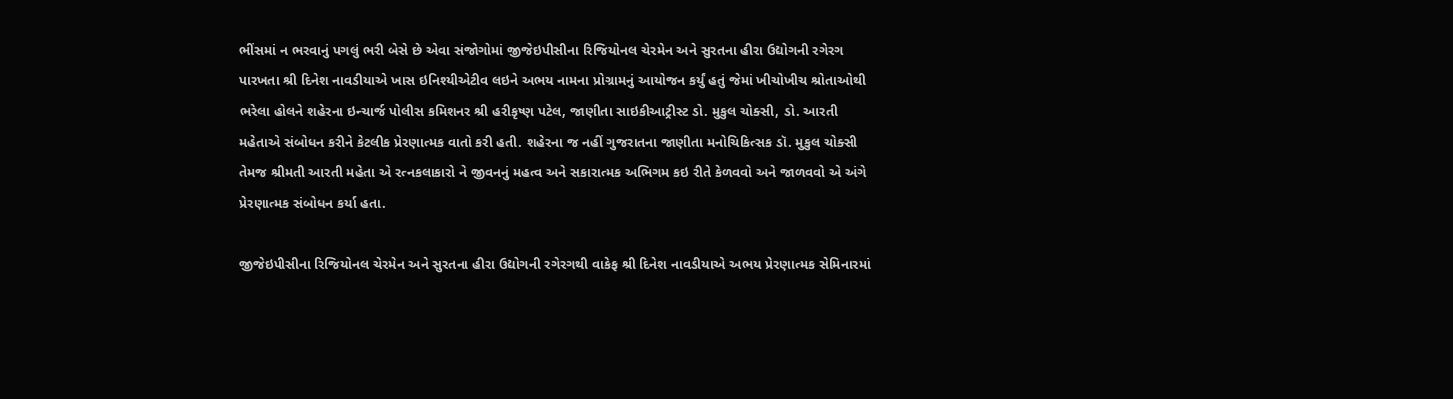ભીંસમાં ન ભરવાનું પગલું ભરી બેસે છે એવા સંજોગોમાં જીજેઇપીસીના રિજિયોનલ ચેરમેન અને સુરતના હીરા ઉદ્યોગની રગેરગ પારખતા શ્રી દિનેશ નાવડીયાએ ખાસ ઇનિશ્યીએટીવ લઇને અભય નામના પ્રોગ્રામનું આયોજન કર્યું હતું જેમાં ખીચોખીચ શ્રોતાઓથી ભરેલા હોલને શહેરના ઇન્ચાર્જ પોલીસ કમિશનર શ્રી હરીકૃષ્ણ પટેલ, જાણીતા સાઇકીઆટ્રીસ્ટ ડો. મુકુલ ચોક્સી, ડો. આરતી મહેતાએ સંબોધન કરીને કેટલીક પ્રેરણાત્મક વાતો કરી હતી. શહેરના જ નહીં ગુજરાતના જાણીતા મનોચિકિત્સક ડૉ. મુકુલ ચોક્સી તેમજ શ્રીમતી આરતી મહેતા એ રત્નકલાકારો ને જીવનનું મહત્વ અને સકારાત્મક અભિગમ કઇ રીતે કેળવવો અને જાળવવો એ અંગે પ્રેરણાત્મક સંબોધન કર્યા હતા.

જીજેઇપીસીના રિજિયોનલ ચેરમેન અને સુરતના હીરા ઉદ્યોગની રગેરગથી વાકેફ શ્રી દિનેશ નાવડીયાએ અભય પ્રેરણાત્મક સેમિનારમાં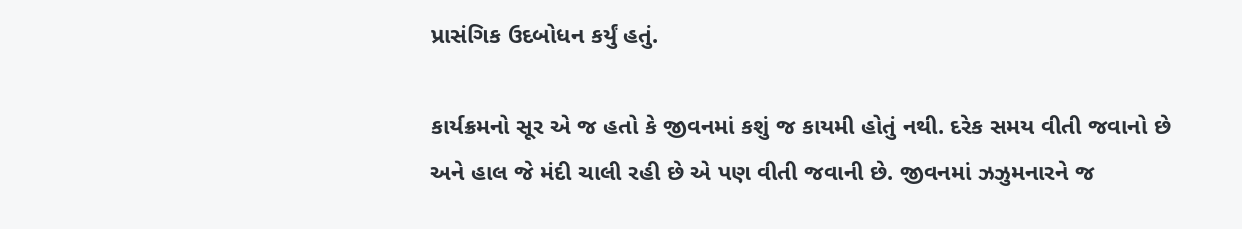પ્રાસંગિક ઉદબોધન કર્યું હતું.

કાર્યક્રમનો સૂર એ જ હતો કે જીવનમાં કશું જ કાયમી હોતું નથી. દરેક સમય વીતી જવાનો છે અને હાલ જે મંદી ચાલી રહી છે એ પણ વીતી જવાની છે. જીવનમાં ઝઝુમનારને જ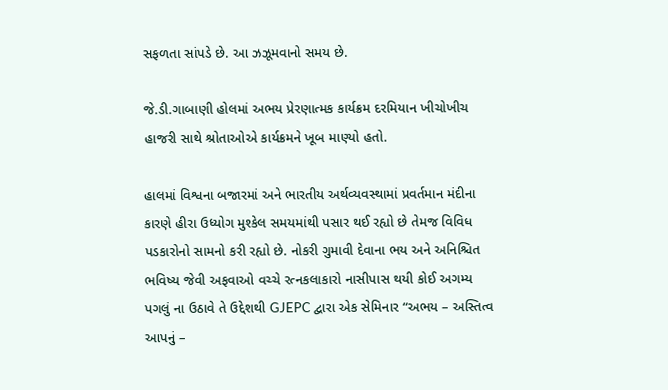સફળતા સાંપડે છે. આ ઝઝૂમવાનો સમય છે.

જે.ડી.ગાબાણી હોલમાં અભય પ્રેરણાત્મક કાર્યક્રમ દરમિયાન ખીચોખીચ હાજરી સાથે શ્રોતાઓએ કાર્યક્રમને ખૂબ માણ્યો હતો.

હાલમાં વિશ્વના બજારમાં અને ભારતીય અર્થવ્યવસ્થામાં પ્રવર્તમાન મંદીના કારણે હીરા ઉધ્યોગ મુશ્કેલ સમયમાંથી પસાર થઈ રહ્યો છે તેમજ વિવિધ પડકારોનો સામનો કરી રહ્યો છે. નોકરી ગુમાવી દેવાના ભય અને અનિશ્ચિત ભવિષ્ય જેવી અફવાઓ વચ્ચે રત્નકલાકારો નાસીપાસ થયી કોઈ અગમ્ય પગલું ના ઉઠાવે તે ઉદ્દેશથી GJEPC દ્વારા એક સેમિનાર “અભય – અસ્તિત્વ આપનું –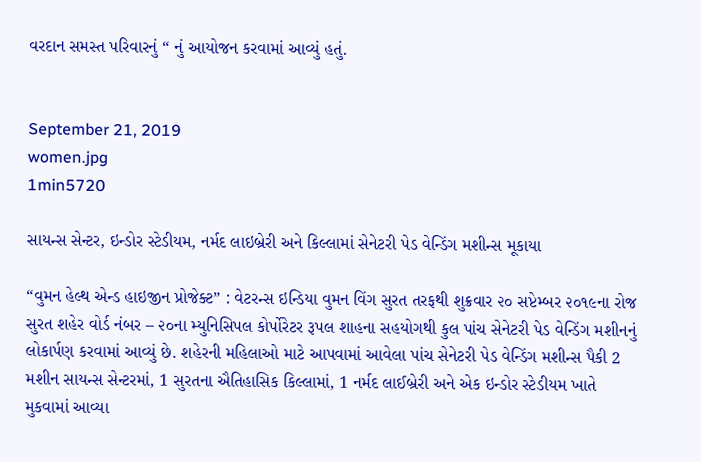વરદાન સમસ્ત પરિવારનું “ નું આયોજન કરવામાં આવ્યું હતું.


September 21, 2019
women.jpg
1min5720

સાયન્સ સેન્ટર, ઇન્ડોર સ્ટેડીયમ, નર્મદ લાઇબ્રેરી અને કિલ્લામાં સેનેટરી પેડ વેન્ડિંગ મશીન્સ મૂકાયા

“વુમન હેલ્થ એન્ડ હાઇજીન પ્રોજેક્ટ” : વેટરન્સ ઇન્ડિયા વુમન વિંગ સુરત તરફથી શુક્રવાર ૨૦ સપ્ટેમ્બર ૨૦૧૯ના રોજ સુરત શહેર વોર્ડ નંબર – ૨૦ના મ્યુનિસિપલ કોર્પોરેટર રૂપલ શાહના સહયોગથી કુલ પાંચ સેનેટરી પેડ વેન્ડિંગ મશીનનું લોકાર્પણ કરવામાં આવ્યું છે. શહેરની મહિલાઓ માટે આપવામાં આવેલા પાંચ સેનેટરી પેડ વેન્ડિંગ મશીન્સ પૈકી 2 મશીન સાયન્સ સેન્ટરમાં, 1 સુરતના ઐતિહાસિક કિલ્લામાં, 1 નર્મદ લાઈબ્રેરી અને એક ઇન્ડોર સ્ટેડીયમ ખાતે મુકવામાં આવ્યા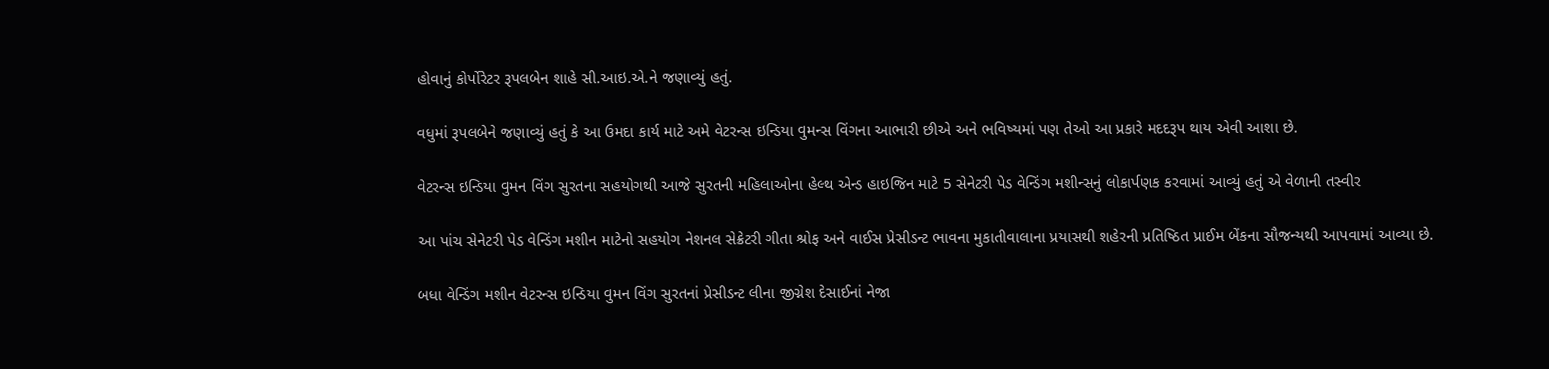હોવાનું કોર્પોરેટર રૂપલબેન શાહે સી.આઇ.એ.ને જણાવ્યું હતું.

વધુમાં રૂપલબેને જણાવ્યું હતું કે આ ઉમદા કાર્ય માટે અમે વેટરન્સ ઇન્ડિયા વુમન્સ વિંગના આભારી છીએ અને ભવિષ્યમાં પણ તેઓ આ પ્રકારે મદદરૂપ થાય એવી આશા છે.

વેટરન્સ ઇન્ડિયા વુમન વિંગ સુરતના સહયોગથી આજે સુરતની મહિલાઓના હેલ્થ એન્ડ હાઇજિન માટે 5 સેનેટરી પેડ વેન્ડિંગ મશીન્સનું લોકાર્પણક કરવામાં આવ્યું હતું એ વેળાની તસ્વીર

આ પાંચ સેનેટરી પેડ વેન્ડિંગ મશીન માટેનો સહયોગ નેશનલ સેક્રેટરી ગીતા શ્રોફ અને વાઈસ પ્રેસીડન્ટ ભાવના મુકાતીવાલાના પ્રયાસથી શહેરની પ્રતિષ્ઠિત પ્રાઈમ બેંકના સૌજન્યથી આપવામાં આવ્યા છે.

બધા વેન્ડિંગ મશીન વેટરન્સ ઇન્ડિયા વુમન વિંગ સુરતનાં પ્રેસીડન્ટ લીના જીગ્નેશ દેસાઈનાં નેજા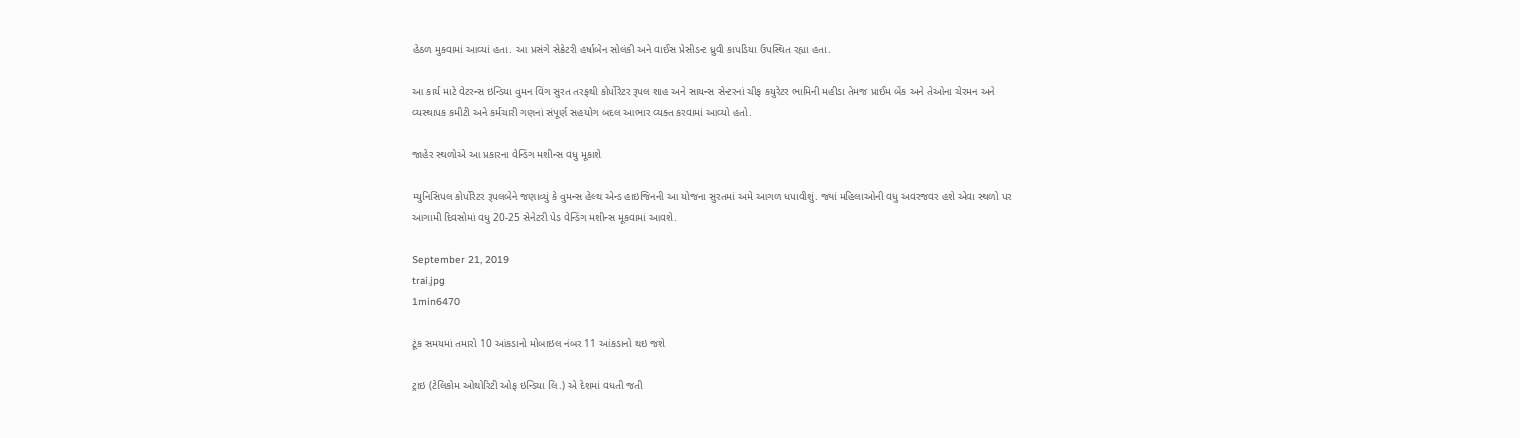હેઠળ મુકવામાં આવ્યાં હતા. આ પ્રસંગે સેક્રેટરી હર્ષાબેન સોલંકી અને વાઈસ પ્રેસીડન્ટ ધ્રુવી કાપડિયા ઉપસ્થિત રહ્યા હતા.

આ કાર્ય માટે વેટરન્સ ઇન્ડિયા વુમન વિંગ સુરત તરફથી કોર્પોરેટર રૂપલ શાહ અને સાયન્સ સેન્ટરનાં ચીફ કયુરેટર ભામિની મહીડા તેમજ પ્રાઈમ બેંક અને તેઓના ચેરમન અને વ્યસ્થાપક કમીટી અને કર્મચારી ગણનાં સંપૂર્ણ સહયોગ બદલ આભાર વ્યક્ત કરવામાં આવ્યો હતો.

જાહેર સ્થળોએ આ પ્રકારના વેન્ડિંગ મશીન્સ વધુ મૂકાશે

મ્યુનિસિપલ કોર્પોરેટર રૂપલબેને જણાવ્યું કે વુમન્સ હેલ્થ એન્ડ હાઇજિનની આ યોજના સુરતમાં અમે આગળ ધપાવીશું. જ્યાં મહિલાઓની વધુ અવરજવર હશે એવા સ્થળો પર આગામી દિવસોમાં વધુ 20-25 સેનેટરી પેડ વેન્ડિંગ મશીન્સ મૂકવામાં આવશે.

September 21, 2019
trai.jpg
1min6470

ટૂંક સમયમાં તમારો 10 આંકડાનો મોબાઇલ નંબર 11 આંકડાનો થઇ જશે

ટ્રાઇ (ટેલિકોમ ઓથોરિટી ઓફ ઇન્ડિયા લિ.) એ દેશમાં વધતી જતી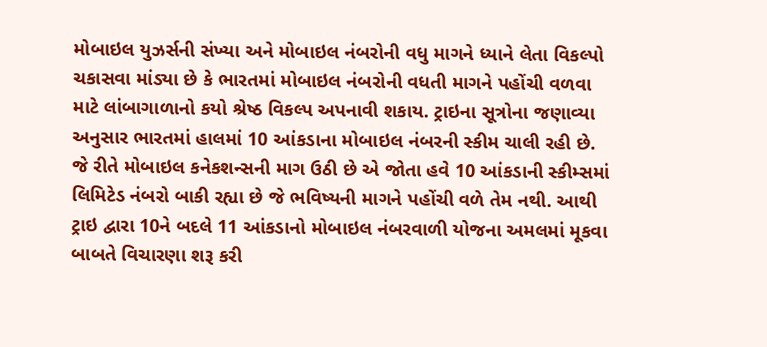મોબાઇલ યુઝર્સની સંખ્યા અને મોબાઇલ નંબરોની વધુ માગને ધ્યાને લેતા વિકલ્પો ચકાસવા માંડ્યા છે કે ભારતમાં મોબાઇલ નંબરોની વધતી માગને પહોંચી વળવા માટે લાંબાગાળાનો કયો શ્રેષ્ઠ વિકલ્પ અપનાવી શકાય. ટ્રાઇના સૂત્રોના જણાવ્યા અનુસાર ભારતમાં હાલમાં 10 આંકડાના મોબાઇલ નંબરની સ્કીમ ચાલી રહી છે. જે રીતે મોબાઇલ કનેકશન્સની માગ ઉઠી છે એ જોતા હવે 10 આંકડાની સ્કીમ્સમાં લિમિટેડ નંબરો બાકી રહ્યા છે જે ભવિષ્યની માગને પહોંચી વળે તેમ નથી. આથી ટ્રાઇ દ્વારા 10ને બદલે 11 આંકડાનો મોબાઇલ નંબરવાળી યોજના અમલમાં મૂકવા બાબતે વિચારણા શરૂ કરી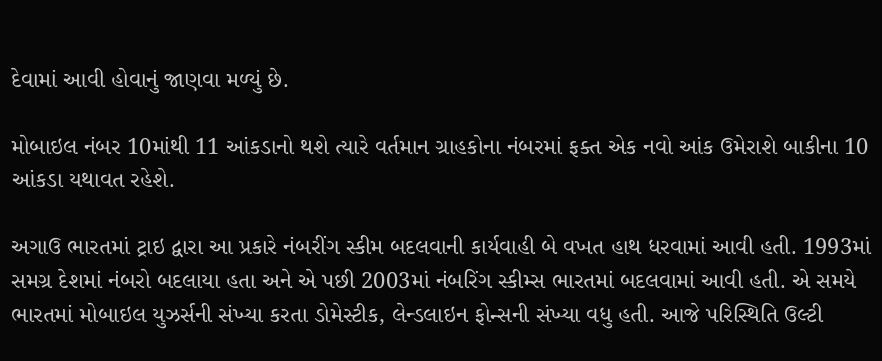દેવામાં આવી હોવાનું જાણવા મળ્યું છે.

મોબાઇલ નંબર 10માંથી 11 આંકડાનો થશે ત્યારે વર્તમાન ગ્રાહકોના નંબરમાં ફક્ત એક નવો આંક ઉમેરાશે બાકીના 10 આંકડા યથાવત રહેશે.

અગાઉ ભારતમાં ટ્રાઇ દ્વારા આ પ્રકારે નંબરીંગ સ્કીમ બદલવાની કાર્યવાહી બે વખત હાથ ધરવામાં આવી હતી. 1993માં સમગ્ર દેશમાં નંબરો બદલાયા હતા અને એ પછી 2003માં નંબરિંગ સ્કીમ્સ ભારતમાં બદલવામાં આવી હતી. એ સમયે ભારતમાં મોબાઇલ યુઝર્સની સંખ્યા કરતા ડોમેસ્ટીક, લેન્ડલાઇન ફોન્સની સંખ્યા વધુ હતી. આજે પરિસ્થિતિ ઉલ્ટી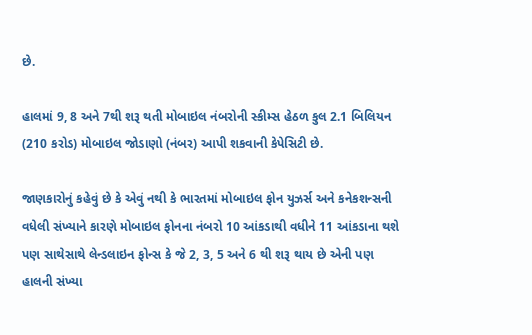છે.

હાલમાં 9, 8 અને 7થી શરૂ થતી મોબાઇલ નંબરોની સ્કીમ્સ હેઠળ કુલ 2.1 બિલિયન (210 કરોડ) મોબાઇલ જોડાણો (નંબર) આપી શકવાની કેપેસિટી છે.

જાણકારોનું કહેવું છે કે એવું નથી કે ભારતમાં મોબાઇલ ફોન યુઝર્સ અને કનેકશન્સની વધેલી સંખ્યાને કારણે મોબાઇલ ફોનના નંબરો 10 આંકડાથી વધીને 11 આંકડાના થશે પણ સાથેસાથે લેન્ડલાઇન ફોન્સ કે જે 2, 3, 5 અને 6 થી શરૂ થાય છે એની પણ હાલની સંખ્યા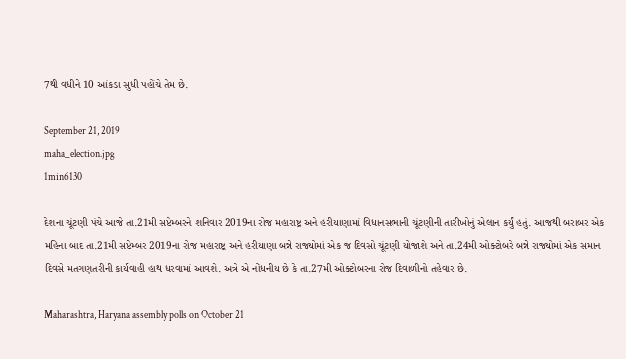7થી વધીને 10 આંકડા સુધી પહોંચે તેમ છે.

September 21, 2019
maha_election.jpg
1min6130

દેશના ચૂંટણી પંચે આજે તા.21મી સપ્ટેમ્બરને શનિવાર 2019ના રોજ મહારાષ્ટ્ર અને હરીયાણામાં વિધાનસભાની ચૂંટણીની તારીખોનું એલાન કર્યું હતું. આજથી બરાબર એક મહિના બાદ તા.21મી સપ્ટેમ્બર 2019ના રોજ મહારાષ્ટ્ર અને હરીયાણા બન્ને રાજ્યોમાં એક જ દિવસો ચૂંટણી યોજાશે અને તા.24મી ઓક્ટોબરે બન્ને રાજ્યોમાં એક સમાન દિવસે મતગણતરીની કાર્યવાહી હાથ ધરવામાં આવશે. અત્રે એ નોંધનીય છે કે તા.27મી ઓક્ટોબરના રોજ દિવાળીનો તહેવાર છે.

Maharashtra, Haryana assembly polls on October 21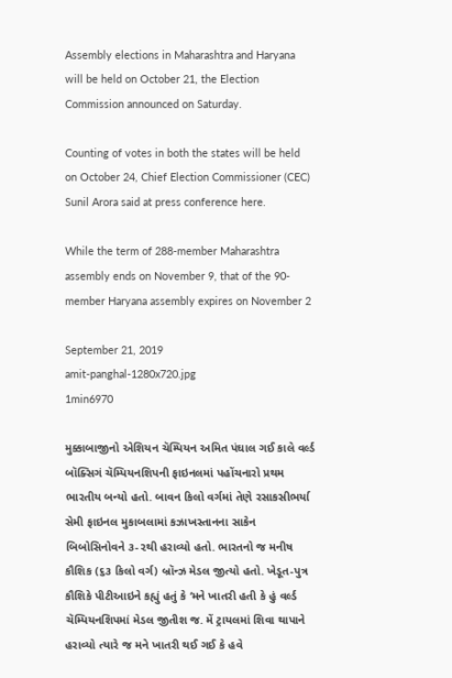Assembly elections in Maharashtra and Haryana will be held on October 21, the Election Commission announced on Saturday.

Counting of votes in both the states will be held on October 24, Chief Election Commissioner (CEC) Sunil Arora said at press conference here.

While the term of 288-member Maharashtra assembly ends on November 9, that of the 90-member Haryana assembly expires on November 2

September 21, 2019
amit-panghal-1280x720.jpg
1min6970

મુક્કાબાજીનો એશિયન ચૅમ્પિયન અમિત પંઘાલ ગઈ કાલે વર્લ્ડ બૉક્સિગં ચૅમ્પિયનશિપની ફાઇનલમાં પહોંચનારો પ્રથમ ભારતીય બન્યો હતો. બાવન કિલો વર્ગમાં તેણે રસાકસીભર્યા સેમી ફાઇનલ મુકાબલામાં કઝાખસ્તાનના સાકેન બિબોસિનોવને ૩-૨થી હરાવ્યો હતો. ભારતનો જ મનીષ કૌશિક (૬૩ કિલો વર્ગ) બ્રૉન્ઝ મેડલ જીત્યો હતો. ખેડૂત-પુત્ર કૌશિકે પીટીઆઇને કહ્યું હતું કે ‘મને ખાતરી હતી કે હું વર્લ્ડ ચૅમ્પિયનશિપમાં મેડલ જીતીશ જ. મેં ટ્રાયલમાં શિવા થાપાને હરાવ્યો ત્યારે જ મને ખાતરી થઈ ગઈ કે હવે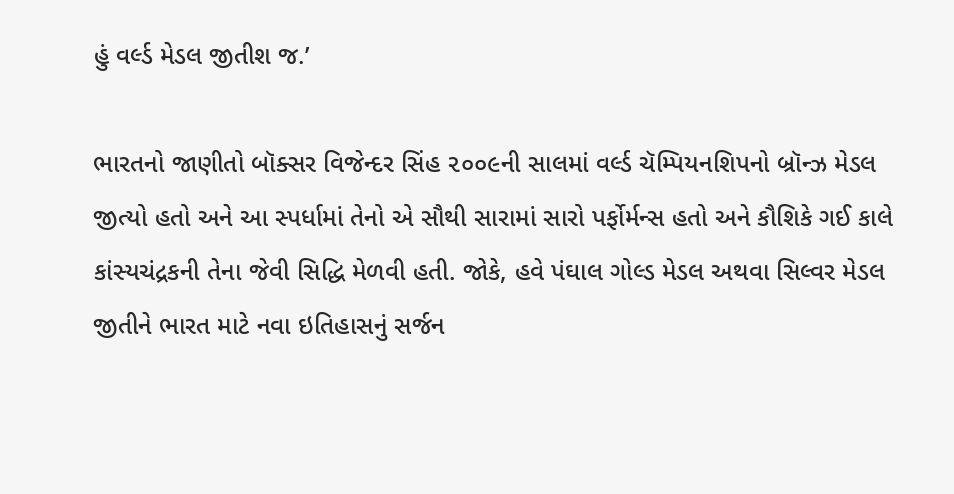હું વર્લ્ડ મેડલ જીતીશ જ.’

ભારતનો જાણીતો બૉક્સર વિજેન્દર સિંહ ૨૦૦૯ની સાલમાં વર્લ્ડ ચૅમ્પિયનશિપનો બ્રૉન્ઝ મેડલ જીત્યો હતો અને આ સ્પર્ધામાં તેનો એ સૌથી સારામાં સારો પર્ફોર્મન્સ હતો અને કૌશિકે ગઈ કાલે કાંસ્યચંદ્રકની તેના જેવી સિદ્ધિ મેળવી હતી. જોકે, હવે પંઘાલ ગોલ્ડ મેડલ અથવા સિલ્વર મેડલ જીતીને ભારત માટે નવા ઇતિહાસનું સર્જન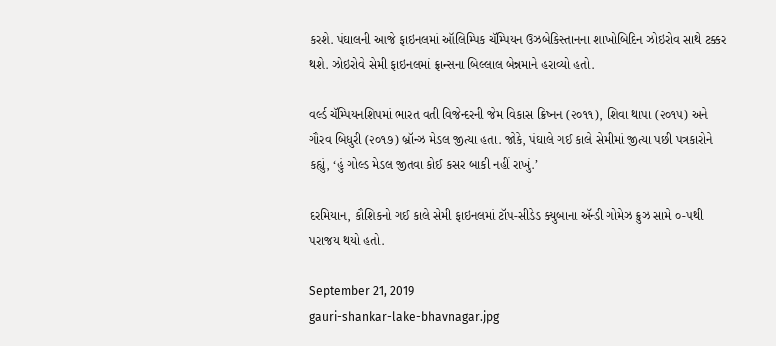કરશે. પંઘાલની આજે ફાઇનલમાં ઑલિમ્પિક ચૅમ્પિયન ઉઝબેકિસ્તાનના શાખોબિદિન ઝોઇરોવ સાથે ટક્કર થશે. ઝોઇરોવે સેમી ફાઇનલમાં ફ્રાન્સના બિલ્લાલ બેન્નમાને હરાવ્યો હતો.

વર્લ્ડ ચૅમ્પિયનશિપમાં ભારત વતી વિજેન્દરની જેમ વિકાસ ક્રિષ્નન (૨૦૧૧), શિવા થાપા (૨૦૧૫) અને ગૌરવ બિધુરી (૨૦૧૭) બ્રૉન્ઝ મેડલ જીત્યા હતા. જોકે, પંઘાલે ગઈ કાલે સેમીમાં જીત્યા પછી પત્રકારોને કહ્યું, ‘હું ગોલ્ડ મેડલ જીતવા કોઈ કસર બાકી નહીં રાખું.’

દરમિયાન, કૌશિકનો ગઈ કાલે સેમી ફાઇનલમાં ટૉપ-સીડેડ ક્યુબાના ઍન્ડી ગોમેઝ ક્રુઝ સામે ૦-૫થી પરાજય થયો હતો.

September 21, 2019
gauri-shankar-lake-bhavnagar.jpg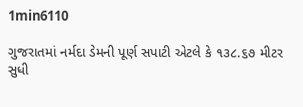1min6110

ગુજરાતમાં નર્મદા ડેમની પૂર્ણ સપાટી એટલે કે ૧૩૮.૬૭ મીટર સુધી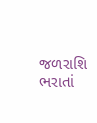જળરાશિ ભરાતાં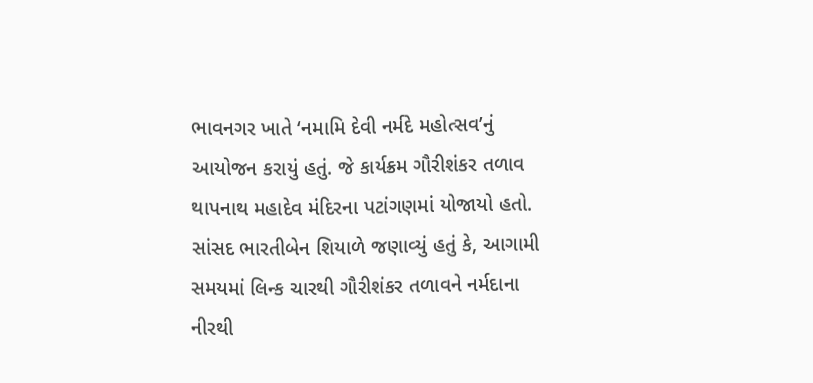ભાવનગર ખાતે ‘નમામિ દેવી નર્મદે મહોત્સવ’નું આયોજન કરાયું હતું. જે કાર્યક્રમ ગૌરીશંકર તળાવ થાપનાથ મહાદેવ મંદિરના પટાંગણમાં યોજાયો હતો. સાંસદ ભારતીબેન શિયાળે જણાવ્યું હતું કે, આગામી સમયમાં લિન્ક ચારથી ગૌરીશંકર તળાવને નર્મદાના નીરથી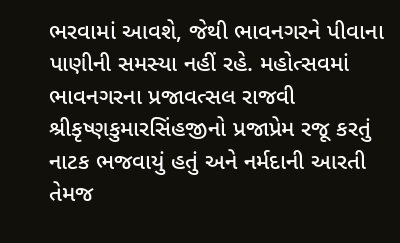ભરવામાં આવશે, જેથી ભાવનગરને પીવાના પાણીની સમસ્યા નહીં રહે. મહોત્સવમાં ભાવનગરના પ્રજાવત્સલ રાજવી શ્રીકૃષ્ણકુમારસિંહજીનો પ્રજાપ્રેમ રજૂ કરતું નાટક ભજવાયું હતું અને નર્મદાની આરતી તેમજ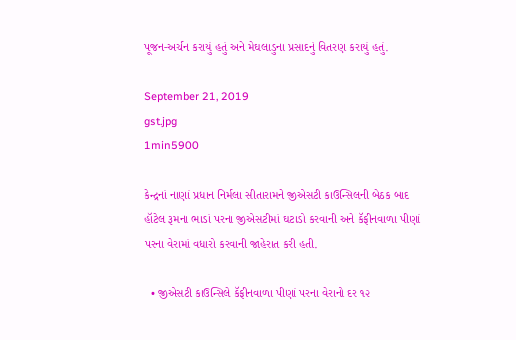પૂજન-અર્ચન કરાયું હતું અને મેઘલાડુના પ્રસાદનું વિતરણ કરાયું હતું.

September 21, 2019
gst.jpg
1min5900

કેન્દ્રનાં નાણાં પ્રધાન નિર્મલા સીતારામને જીએસટી કાઉન્સિલની બેઠક બાદ હૉટેલ રૂમના ભાડાં પરના જીએસટીમાં ઘટાડો કરવાની અને કૅફીનવાળા પીણાં પરના વેરામાં વધારો કરવાની જાહેરાત કરી હતી.

  • જીએસટી કાઉન્સિલે કૅફીનવાળા પીણાં પરના વેરાનો દર ૧૨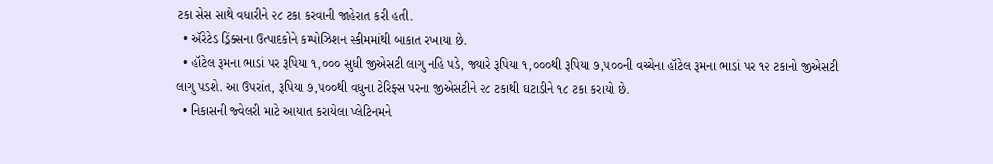ટકા સેસ સાથે વધારીને ૨૮ ટકા કરવાની જાહેરાત કરી હતી.
  • ઍરેટેડ ડ્રિંક્સના ઉત્પાદકોને કમ્પોઝિશન સ્કીમમાંથી બાકાત રખાયા છે.
  • હૉટેલ રૂમના ભાડાં પર રૂપિયા ૧,૦૦૦ સુધી જીએસટી લાગુ નહિ પડે, જ્યારે રૂપિયા ૧,૦૦૦થી રૂપિયા ૭,૫૦૦ની વચ્ચેના હૉટેલ રૂમના ભાડાં પર ૧૨ ટકાનો જીએસટી લાગુ પડશે. આ ઉપરાંત, રૂપિયા ૭,૫૦૦થી વધુના ટેરિફ્સ પરના જીએસટીને ૨૮ ટકાથી ઘટાડીને ૧૮ ટકા કરાયો છે.
  • નિકાસની જ્વેલરી માટે આયાત કરાયેલા પ્લેટિનમને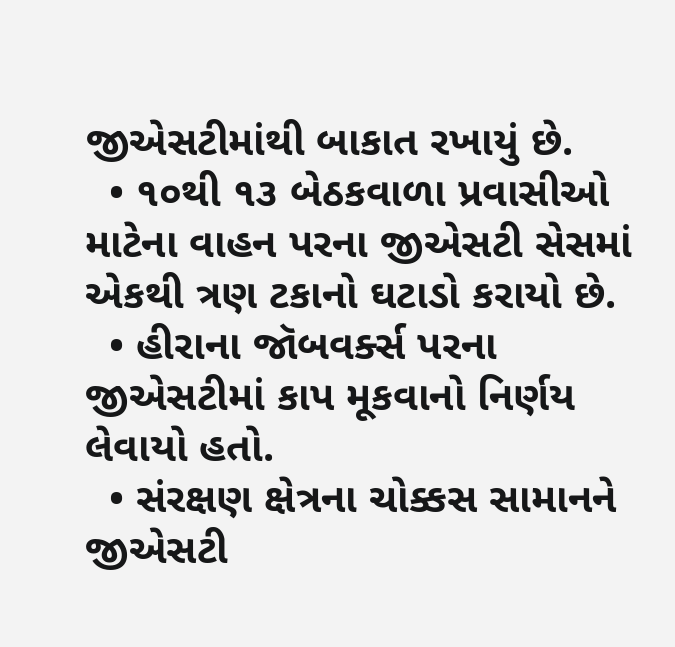જીએસટીમાંથી બાકાત રખાયું છે.
  • ૧૦થી ૧૩ બેઠકવાળા પ્રવાસીઓ માટેના વાહન પરના જીએસટી સેસમાં એકથી ત્રણ ટકાનો ઘટાડો કરાયો છે.
  • હીરાના જૉબવર્ક્સ પરના જીએસટીમાં કાપ મૂકવાનો નિર્ણય લેવાયો હતો.
  • સંરક્ષણ ક્ષેત્રના ચોક્કસ સામાનને જીએસટી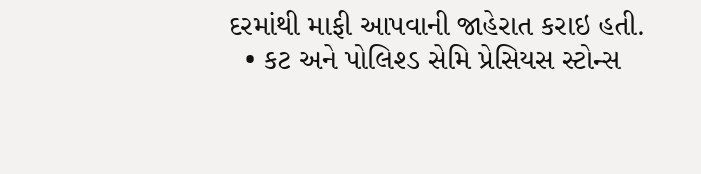દરમાંથી માફી આપવાની જાહેરાત કરાઇ હતી.
  • કટ અને પોલિશ્ડ સેમિ પ્રેસિયસ સ્ટોન્સ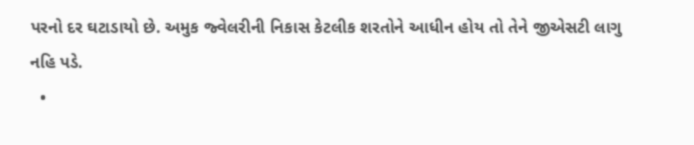પરનો દર ઘટાડાયો છે. અમુક જ્વેલરીની નિકાસ કેટલીક શરતોને આધીન હોય તો તેને જીએસટી લાગુ નહિ પડે.
  •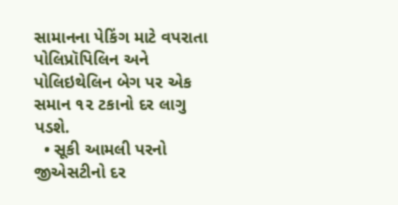સામાનના પેકિંગ માટે વપરાતા પોલિપ્રૉપિલિન અને પોલિઇથેલિન બેગ પર એક સમાન ૧૨ ટકાનો દર લાગુ પડશે.
  • સૂકી આમલી પરનો જીએસટીનો દર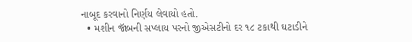નાબૂદ કરવાનો નિર્ણય લેવાયો હતો.
  • મશીન જૉબની સપ્લાય પરનો જીએસટીનો દર ૧૮ ટકાથી ઘટાડીને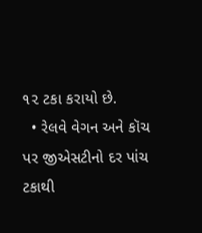૧૨ ટકા કરાયો છે.
  • રેલવે વેગન અને કૉચ પર જીએસટીનો દર પાંચ ટકાથી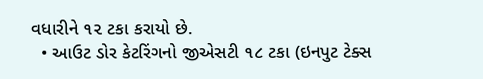વધારીને ૧૨ ટકા કરાયો છે.
  • આઉટ ડોર કેટરિંગનો જીએસટી ૧૮ ટકા (ઇનપુટ ટેક્સ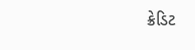ક્રેડિટ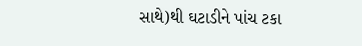સાથે)થી ઘટાડીને પાંચ ટકા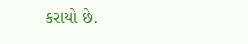કરાયો છે.